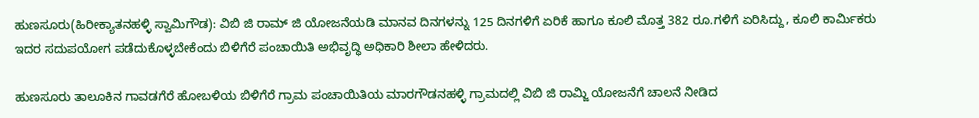ಹುಣಸೂರು(ಹಿರೀಕ್ಯಾತನಹಳ್ಳಿ ಸ್ವಾಮಿಗೌಡ): ವಿಬಿ ಜಿ ರಾಮ್ ಜಿ ಯೋಜನೆಯಡಿ ಮಾನವ ದಿನಗಳನ್ನು 125 ದಿನಗಳಿಗೆ ಏರಿಕೆ ಹಾಗೂ ಕೂಲಿ ಮೊತ್ತ 382 ರೂ.ಗಳಿಗೆ ಏರಿಸಿದ್ದು, ಕೂಲಿ ಕಾರ್ಮಿಕರು ಇದರ ಸದುಪಯೋಗ ಪಡೆದುಕೊಳ್ಳಬೇಕೆಂದು ಬಿಳಿಗೆರೆ ಪಂಚಾಯಿತಿ ಅಭಿವೃದ್ಧಿ ಅಧಿಕಾರಿ ಶೀಲಾ ಹೇಳಿದರು.

ಹುಣಸೂರು ತಾಲೂಕಿನ ಗಾವಡಗೆರೆ ಹೋಬಳಿಯ ಬಿಳಿಗೆರೆ ಗ್ರಾಮ ಪಂಚಾಯಿತಿಯ ಮಾರಗೌಡನಹಳ್ಳಿ ಗ್ರಾಮದಲ್ಲಿ ವಿಬಿ ಜಿ ರಾಮ್ಜಿ ಯೋಜನೆಗೆ ಚಾಲನೆ ನೀಡಿದ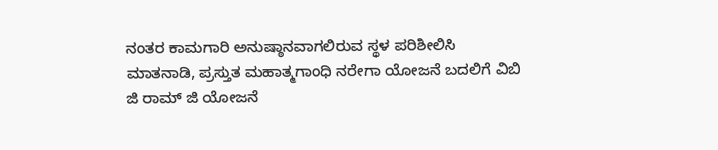ನಂತರ ಕಾಮಗಾರಿ ಅನುಷ್ಠಾನವಾಗಲಿರುವ ಸ್ಥಳ ಪರಿಶೀಲಿಸಿ ಮಾತನಾಡಿ, ಪ್ರಸ್ತುತ ಮಹಾತ್ಮಗಾಂಧಿ ನರೇಗಾ ಯೋಜನೆ ಬದಲಿಗೆ ವಿಬಿ ಜಿ ರಾಮ್ ಜಿ ಯೋಜನೆ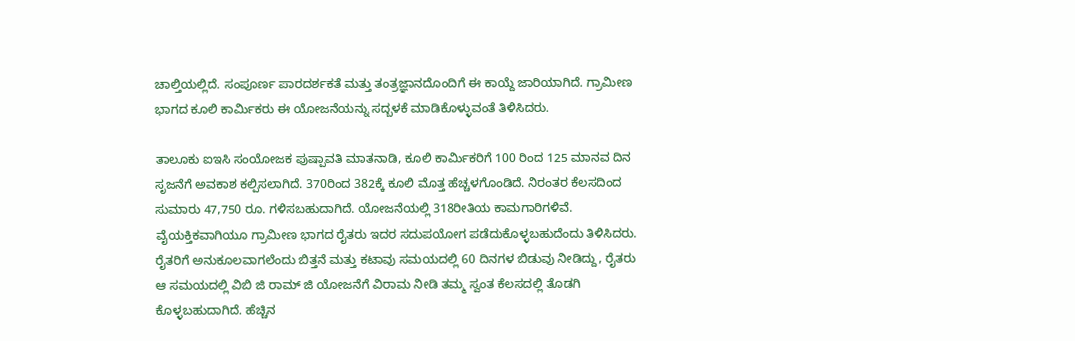ಚಾಲ್ತಿಯಲ್ಲಿದೆ. ಸಂಪೂರ್ಣ ಪಾರದರ್ಶಕತೆ ಮತ್ತು ತಂತ್ರಜ್ಞಾನದೊಂದಿಗೆ ಈ ಕಾಯ್ದೆ ಜಾರಿಯಾಗಿದೆ. ಗ್ರಾಮೀಣ ಭಾಗದ ಕೂಲಿ ಕಾರ್ಮಿಕರು ಈ ಯೋಜನೆಯನ್ನು ಸದ್ಬಳಕೆ ಮಾಡಿಕೊಳ್ಳುವಂತೆ ತಿಳಿಸಿದರು.

ತಾಲೂಕು ಐಇಸಿ ಸಂಯೋಜಕ ಪುಷ್ಪಾವತಿ ಮಾತನಾಡಿ, ಕೂಲಿ ಕಾರ್ಮಿಕರಿಗೆ 100 ರಿಂದ 125 ಮಾನವ ದಿನ ಸೃಜನೆಗೆ ಅವಕಾಶ ಕಲ್ಪಿಸಲಾಗಿದೆ. 370ರಿಂದ 382ಕ್ಕೆ ಕೂಲಿ ಮೊತ್ತ ಹೆಚ್ಚಳಗೊಂಡಿದೆ. ನಿರಂತರ ಕೆಲಸದಿಂದ ಸುಮಾರು 47,750 ರೂ. ಗಳಿಸಬಹುದಾಗಿದೆ. ಯೋಜನೆಯಲ್ಲಿ 318ರೀತಿಯ ಕಾಮಗಾರಿಗಳಿವೆ. ವೈಯಕ್ತಿಕವಾಗಿಯೂ ಗ್ರಾಮೀಣ ಭಾಗದ ರೈತರು ಇದರ ಸದುಪಯೋಗ ಪಡೆದುಕೊಳ್ಳಬಹುದೆಂದು ತಿಳಿಸಿದರು.
ರೈತರಿಗೆ ಅನುಕೂಲವಾಗಲೆಂದು ಬಿತ್ತನೆ ಮತ್ತು ಕಟಾವು ಸಮಯದಲ್ಲಿ 60 ದಿನಗಳ ಬಿಡುವು ನೀಡಿದ್ದು, ರೈತರು ಆ ಸಮಯದಲ್ಲಿ ವಿಬಿ ಜಿ ರಾಮ್ ಜಿ ಯೋಜನೆಗೆ ವಿರಾಮ ನೀಡಿ ತಮ್ಮ ಸ್ವಂತ ಕೆಲಸದಲ್ಲಿ ತೊಡಗಿ ಕೊಳ್ಳಬಹುದಾಗಿದೆ. ಹೆಚ್ಚಿನ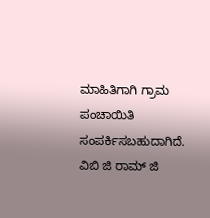ಮಾಹಿತಿಗಾಗಿ ಗ್ರಾಮ ಪಂಚಾಯಿತಿ ಸಂಪರ್ಕಿಸಬಹುದಾಗಿದೆ. ವಿಬಿ ಜಿ ರಾಮ್ ಜಿ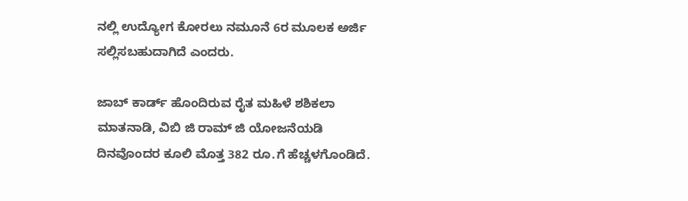ನಲ್ಲಿ ಉದ್ಯೋಗ ಕೋರಲು ನಮೂನೆ 6ರ ಮೂಲಕ ಅರ್ಜಿ ಸಲ್ಲಿಸಬಹುದಾಗಿದೆ ಎಂದರು.

ಜಾಬ್ ಕಾರ್ಡ್ ಹೊಂದಿರುವ ರೈತ ಮಹಿಳೆ ಶಶಿಕಲಾ ಮಾತನಾಡಿ, ವಿಬಿ ಜಿ ರಾಮ್ ಜಿ ಯೋಜನೆಯಡಿ ದಿನವೊಂದರ ಕೂಲಿ ಮೊತ್ತ 382 ರೂ.ಗೆ ಹೆಚ್ಚಳಗೊಂಡಿದೆ.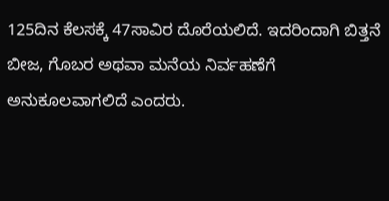125ದಿನ ಕೆಲಸಕ್ಕೆ 47ಸಾವಿರ ದೊರೆಯಲಿದೆ. ಇದರಿಂದಾಗಿ ಬಿತ್ತನೆ ಬೀಜ, ಗೊಬರ ಅಥವಾ ಮನೆಯ ನಿರ್ವಹಣೆಗೆ ಅನುಕೂಲವಾಗಲಿದೆ ಎಂದರು.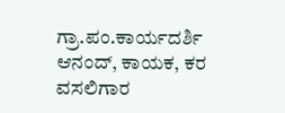ಗ್ರಾ.ಪಂ.ಕಾರ್ಯದರ್ಶಿ ಆನಂದ್, ಕಾಯಕ, ಕರ ವಸಲಿಗಾರ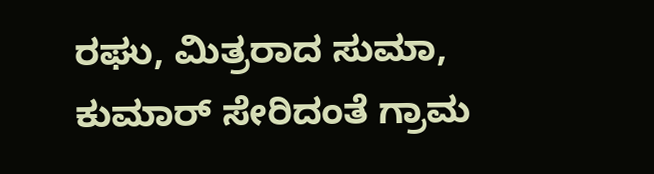ರಘು, ಮಿತ್ರರಾದ ಸುಮಾ, ಕುಮಾರ್ ಸೇರಿದಂತೆ ಗ್ರಾಮ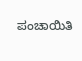ಪಂಚಾಯಿತಿ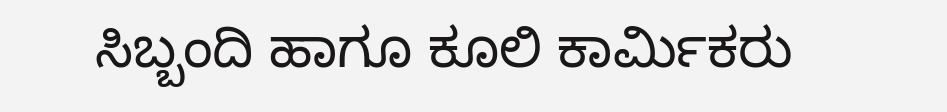ಸಿಬ್ಬಂದಿ ಹಾಗೂ ಕೂಲಿ ಕಾರ್ಮಿಕರು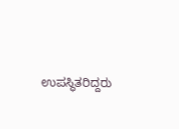ಉಪಸ್ಥಿತರಿದ್ದರು